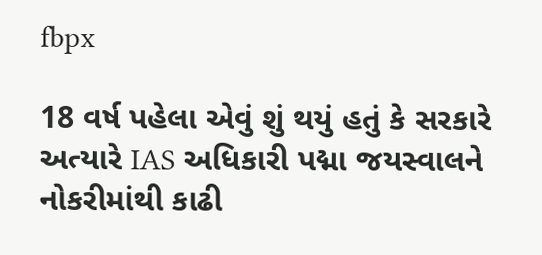fbpx

18 વર્ષ પહેલા એવું શું થયું હતું કે સરકારે અત્યારે IAS અધિકારી પદ્મા જયસ્વાલને નોકરીમાંથી કાઢી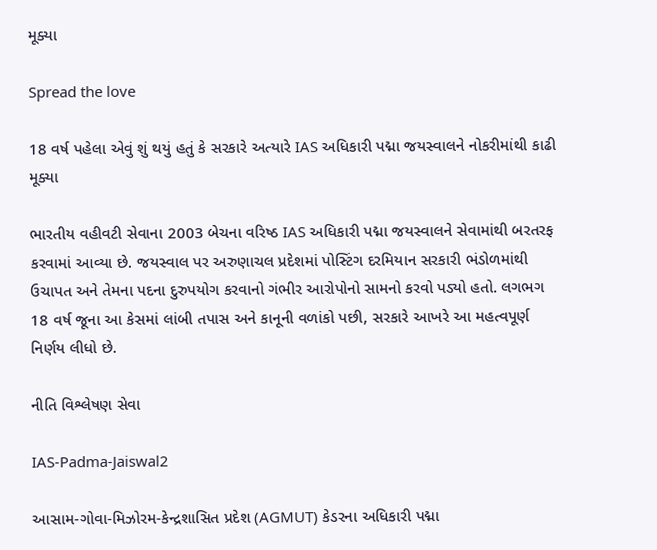મૂક્યા

Spread the love

18 વર્ષ પહેલા એવું શું થયું હતું કે સરકારે અત્યારે IAS અધિકારી પદ્મા જયસ્વાલને નોકરીમાંથી કાઢી મૂક્યા

ભારતીય વહીવટી સેવાના 2003 બેચના વરિષ્ઠ IAS અધિકારી પદ્મા જયસ્વાલને સેવામાંથી બરતરફ કરવામાં આવ્યા છે. જયસ્વાલ પર અરુણાચલ પ્રદેશમાં પોસ્ટિંગ દરમિયાન સરકારી ભંડોળમાંથી ઉચાપત અને તેમના પદના દુરુપયોગ કરવાનો ગંભીર આરોપોનો સામનો કરવો પડ્યો હતો. લગભગ 18 વર્ષ જૂના આ કેસમાં લાંબી તપાસ અને કાનૂની વળાંકો પછી, સરકારે આખરે આ મહત્વપૂર્ણ નિર્ણય લીધો છે.

નીતિ વિશ્લેષણ સેવા

IAS-Padma-Jaiswal2

આસામ-ગોવા-મિઝોરમ-કેન્દ્રશાસિત પ્રદેશ (AGMUT) કેડરના અધિકારી પદ્મા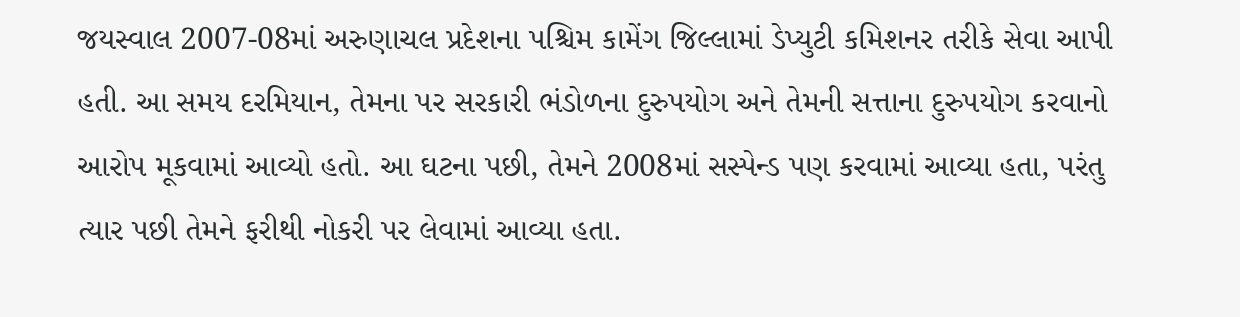જયસ્વાલ 2007-08માં અરુણાચલ પ્રદેશના પશ્ચિમ કામેંગ જિલ્લામાં ડેપ્યુટી કમિશનર તરીકે સેવા આપી હતી. આ સમય દરમિયાન, તેમના પર સરકારી ભંડોળના દુરુપયોગ અને તેમની સત્તાના દુરુપયોગ કરવાનો આરોપ મૂકવામાં આવ્યો હતો. આ ઘટના પછી, તેમને 2008માં સસ્પેન્ડ પણ કરવામાં આવ્યા હતા, પરંતુ ત્યાર પછી તેમને ફરીથી નોકરી પર લેવામાં આવ્યા હતા.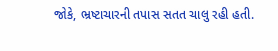જોકે, ભ્રષ્ટાચારની તપાસ સતત ચાલુ રહી હતી.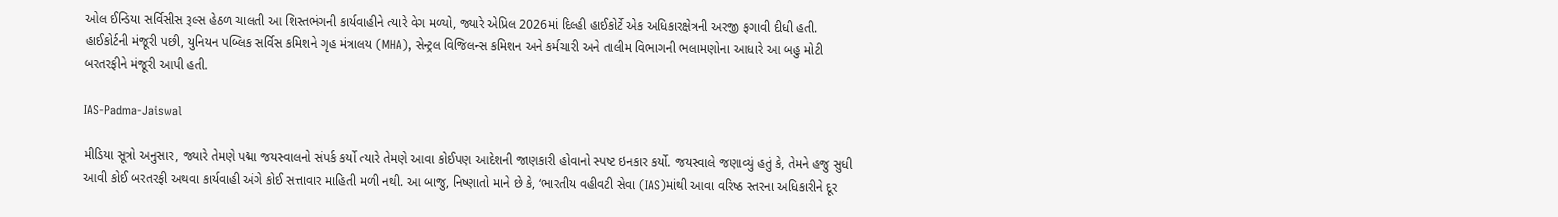ઓલ ઈન્ડિયા સર્વિસીસ રૂલ્સ હેઠળ ચાલતી આ શિસ્તભંગની કાર્યવાહીને ત્યારે વેગ મળ્યો, જ્યારે એપ્રિલ 2026માં દિલ્હી હાઈકોર્ટે એક અધિકારક્ષેત્રની અરજી ફગાવી દીધી હતી. હાઈકોર્ટની મંજૂરી પછી, યુનિયન પબ્લિક સર્વિસ કમિશને ગૃહ મંત્રાલય (MHA), સેન્ટ્રલ વિજિલન્સ કમિશન અને કર્મચારી અને તાલીમ વિભાગની ભલામણોના આધારે આ બહુ મોટી બરતરફીને મંજૂરી આપી હતી.

IAS-Padma-Jaiswal

મીડિયા સૂત્રો અનુસાર, જ્યારે તેમણે પદ્મા જયસ્વાલનો સંપર્ક કર્યો ત્યારે તેમણે આવા કોઈપણ આદેશની જાણકારી હોવાનો સ્પષ્ટ ઇનકાર કર્યો. જયસ્વાલે જણાવ્યું હતું કે, તેમને હજુ સુધી આવી કોઈ બરતરફી અથવા કાર્યવાહી અંગે કોઈ સત્તાવાર માહિતી મળી નથી. આ બાજુ, નિષ્ણાતો માને છે કે, ‘ભારતીય વહીવટી સેવા (IAS)માંથી આવા વરિષ્ઠ સ્તરના અધિકારીને દૂર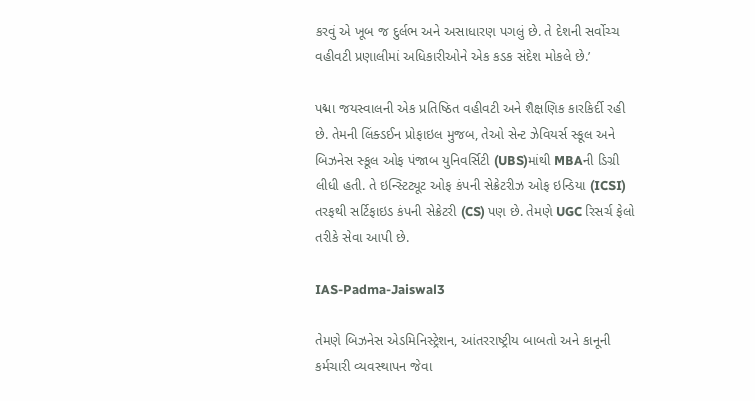કરવું એ ખૂબ જ દુર્લભ અને અસાધારણ પગલું છે. તે દેશની સર્વોચ્ચ વહીવટી પ્રણાલીમાં અધિકારીઓને એક કડક સંદેશ મોકલે છે.’

પદ્મા જયસ્વાલની એક પ્રતિષ્ઠિત વહીવટી અને શૈક્ષણિક કારકિર્દી રહી છે. તેમની લિંક્ડઈન પ્રોફાઇલ મુજબ, તેઓ સેન્ટ ઝેવિયર્સ સ્કૂલ અને બિઝનેસ સ્કૂલ ઓફ પંજાબ યુનિવર્સિટી (UBS)માંથી MBAની ડિગ્રી લીધી હતી. તે ઇન્સ્ટિટ્યૂટ ઓફ કંપની સેક્રેટરીઝ ઓફ ઇન્ડિયા (ICSI) તરફથી સર્ટિફાઇડ કંપની સેક્રેટરી (CS) પણ છે. તેમણે UGC રિસર્ચ ફેલો તરીકે સેવા આપી છે.

IAS-Padma-Jaiswal3

તેમણે બિઝનેસ એડમિનિસ્ટ્રેશન, આંતરરાષ્ટ્રીય બાબતો અને કાનૂની કર્મચારી વ્યવસ્થાપન જેવા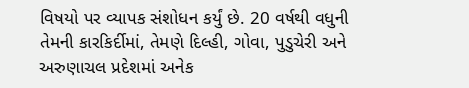વિષયો પર વ્યાપક સંશોધન કર્યું છે. 20 વર્ષથી વધુની તેમની કારકિર્દીમાં, તેમણે દિલ્હી, ગોવા, પુડુચેરી અને અરુણાચલ પ્રદેશમાં અનેક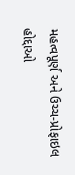મહત્વપૂર્ણ અને ઉચ્ચ-પ્રોફાઇલ હોદ્દાઓ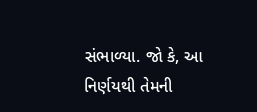સંભાળ્યા. જો કે, આ નિર્ણયથી તેમની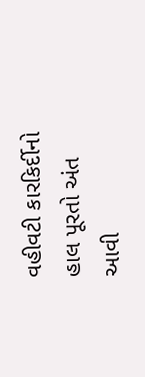વહીવટી કારકિર્દીનો હાલ પૂરતો અંત આવી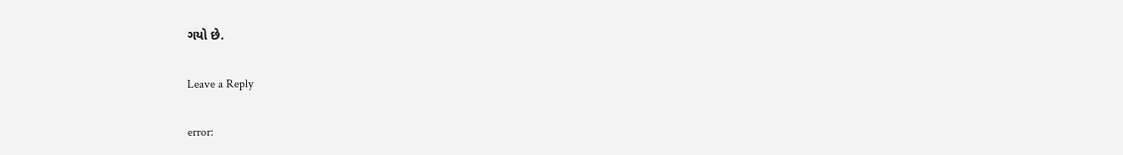ગયો છે.

Leave a Reply

error: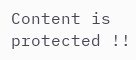Content is protected !!